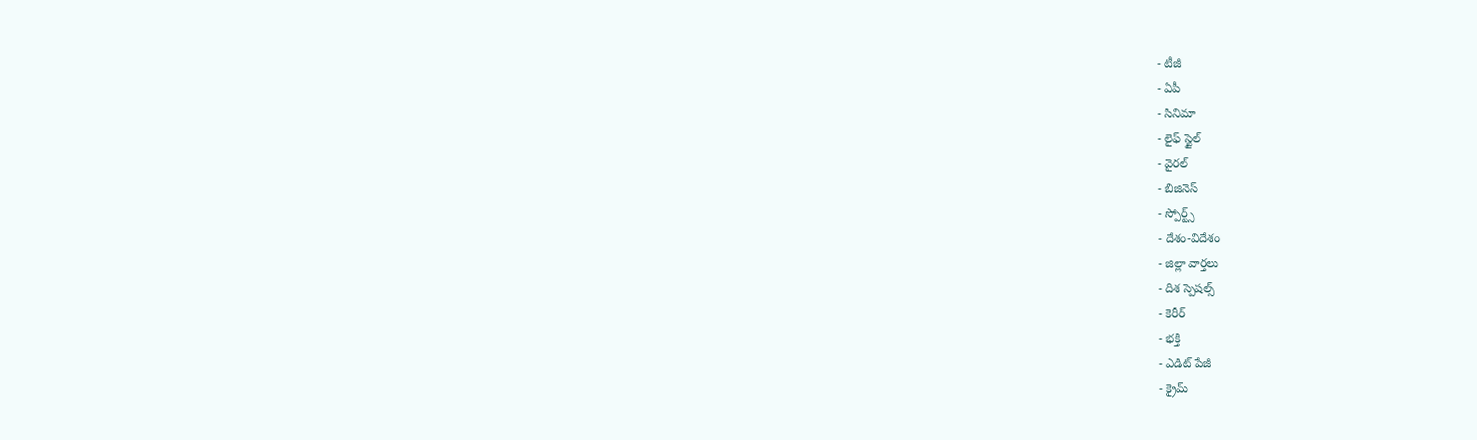- టీజీ
- ఏపీ
- సినిమా
- లైఫ్ స్టైల్
- వైరల్
- బిజినెస్
- స్పోర్ట్స్
- దేశం-విదేశం
- జిల్లా వార్తలు
- దిశ స్పెషల్స్
- కెరీర్
- భక్తి
- ఎడిట్ పేజీ
- క్రైమ్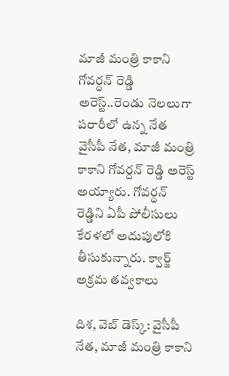మాజీ మంత్రి కాకాని గోవర్ధన్ రెడ్డి అరెస్ట్..రెండు నెలలుగా పరారీలో ఉన్న నేత
వైసీపీ నేత, మాజీ మంత్రి కాకాని గోవర్దన్ రెడ్డి అరెస్ట్ అయ్యారు. గోవర్ధన్ రెడ్డిని ఏపీ పోలీసులు కేరళలో అదుపులోకి తీసుకున్నారు. క్వార్జ్ అక్రమ తవ్వకాలు

దిశ, వెబ్ డెస్క్: వైసీపీ నేత, మాజీ మంత్రి కాకాని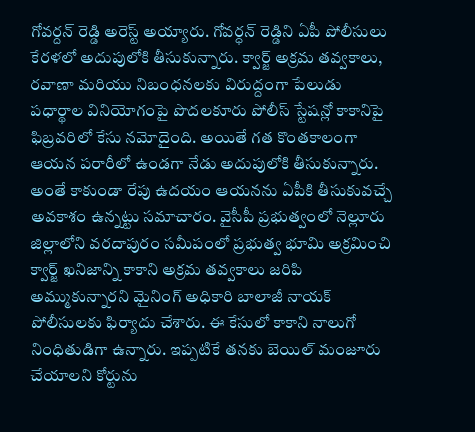గోవర్దన్ రెడ్డి అరెస్ట్ అయ్యారు. గోవర్ధన్ రెడ్డిని ఏపీ పోలీసులు కేరళలో అదుపులోకి తీసుకున్నారు. క్వార్జ్ అక్రమ తవ్వకాలు, రవాణా మరియు నిబంధనలకు విరుద్దంగా పేలుడు పధార్థాల వినియోగంపై పొదలకూరు పోలీస్ స్టేషన్లో కాకానిపై ఫిబ్రవరిలో కేసు నమోదైంది. అయితే గత కొంతకాలంగా ఆయన పరారీలో ఉండగా నేడు అదుపులోకి తీసుకున్నారు.
అంతే కాకుండా రేపు ఉదయం ఆయనను ఏపీకి తీసుకువచ్చే అవకాశం ఉన్నట్టు సమాచారం. వైసీపీ ప్రభుత్వంలో నెల్లూరు జిల్లాలోని వరదాపురం సమీపంలో ప్రభుత్వ భూమి అక్రమించి క్వార్జ్ ఖనిజాన్ని కాకాని అక్రమ తవ్వకాలు జరిపి అమ్ముకున్నారని మైనింగ్ అధికారి బాలాజీ నాయక్ పోలీసులకు ఫిర్యాదు చేశారు. ఈ కేసులో కాకాని నాలుగో నింధితుడిగా ఉన్నారు. ఇప్పటికే తనకు బెయిల్ మంజూరు చేయాలని కోర్టును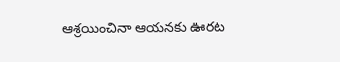ఆశ్రయించినా ఆయనకు ఊరట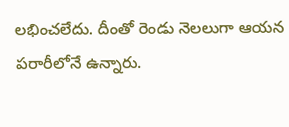లభించలేదు. దీంతో రెండు నెలలుగా ఆయన పరారీలోనే ఉన్నారు.